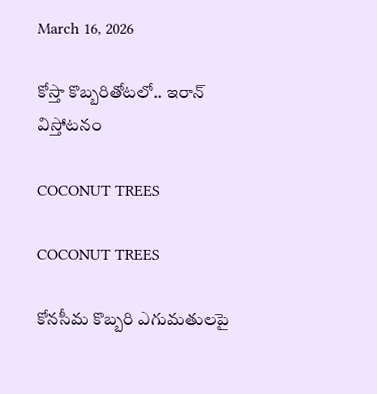March 16, 2026

కోస్తా కొబ్బరితోటలో.. ఇరాన్ విస్తోటనం

COCONUT TREES

COCONUT TREES

కోనసీమ కొబ్బరి ఎగుమతులపై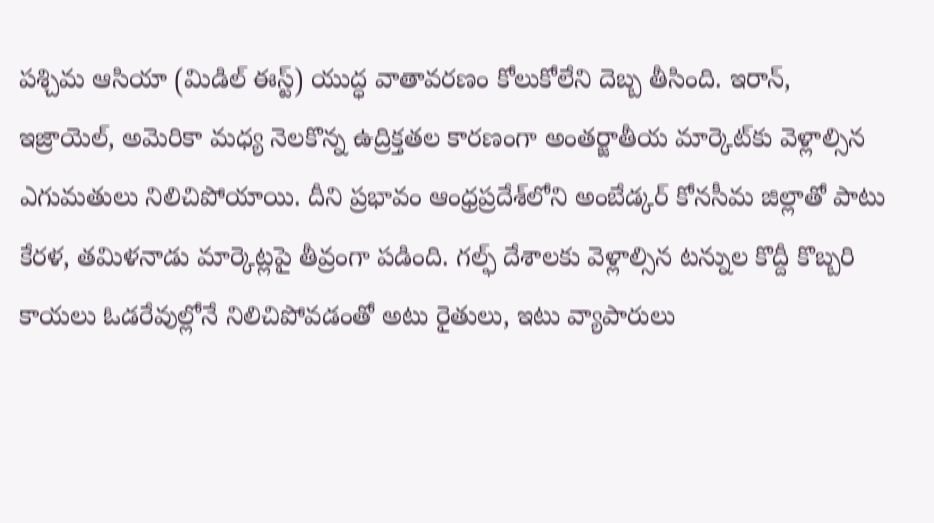పశ్చిమ ఆసియా (మిడిల్ ఈస్ట్) యుద్ధ వాతావరణం కోలుకోలేని దెబ్బ తీసింది. ఇరాన్, ఇజ్రాయెల్, అమెరికా మధ్య నెలకొన్న ఉద్రిక్తతల కారణంగా అంతర్జాతీయ మార్కెట్‌కు వెళ్లాల్సిన ఎగుమతులు నిలిచిపోయాయి. దీని ప్రభావం ఆంధ్రప్రదేశ్‌లోని అంబేడ్కర్ కోనసీమ జిల్లాతో పాటు కేరళ, తమిళనాడు మార్కెట్లపై తీవ్రంగా పడింది. గల్ఫ్ దేశాలకు వెళ్లాల్సిన టన్నుల కొద్దీ కొబ్బరి కాయలు ఓడరేవుల్లోనే నిలిచిపోవడంతో అటు రైతులు, ఇటు వ్యాపారులు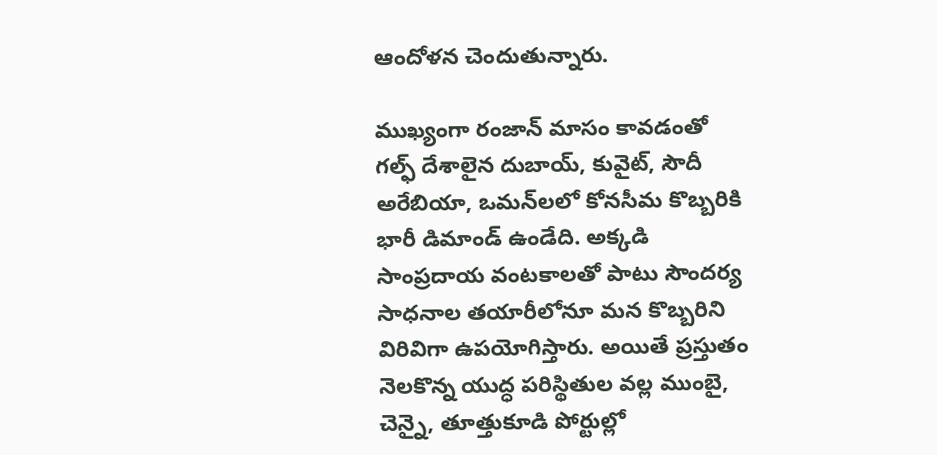ఆందోళన చెందుతున్నారు.

ముఖ్యంగా రంజాన్ మాసం కావడంతో గల్ఫ్ దేశాలైన దుబాయ్, కువైట్, సౌదీ అరేబియా, ఒమన్‌లలో కోనసీమ కొబ్బరికి భారీ డిమాండ్ ఉండేది. అక్కడి సాంప్రదాయ వంటకాలతో పాటు సౌందర్య సాధనాల తయారీలోనూ మన కొబ్బరిని విరివిగా ఉపయోగిస్తారు. అయితే ప్రస్తుతం నెలకొన్న యుద్ధ పరిస్థితుల వల్ల ముంబై, చెన్నై, తూత్తుకూడి పోర్టుల్లో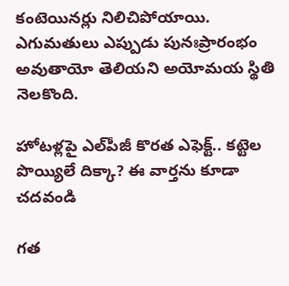కంటెయినర్లు నిలిచిపోయాయి. ఎగుమతులు ఎప్పుడు పునఃప్రారంభం అవుతాయో తెలియని అయోమయ స్థితి నెలకొంది.

హోటళ్లపై ఎల్‌పీజీ కొరత ఎఫెక్ట్.. కట్టెల పొయ్యిలే దిక్కా? ఈ వార్తను కూడా చదవండి

గత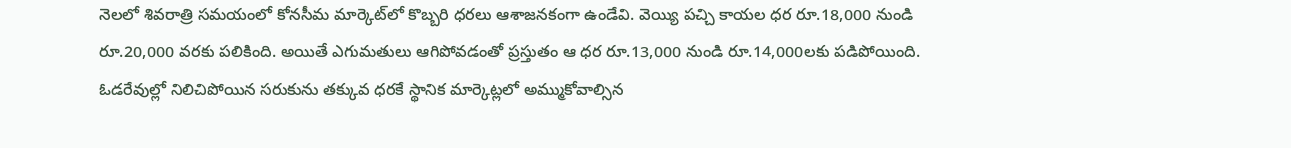నెలలో శివరాత్రి సమయంలో కోనసీమ మార్కెట్‌లో కొబ్బరి ధరలు ఆశాజనకంగా ఉండేవి. వెయ్యి పచ్చి కాయల ధర రూ.18,000 నుండి రూ.20,000 వరకు పలికింది. అయితే ఎగుమతులు ఆగిపోవడంతో ప్రస్తుతం ఆ ధర రూ.13,000 నుండి రూ.14,000లకు పడిపోయింది. ఓడరేవుల్లో నిలిచిపోయిన సరుకును తక్కువ ధరకే స్థానిక మార్కెట్లలో అమ్ముకోవాల్సిన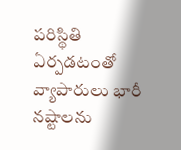పరిస్థితి ఏర్పడటంతో వ్యాపారులు భారీ నష్టాలను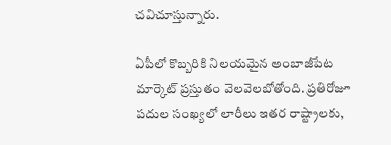చవిచూస్తున్నారు.

ఏపీలో కొబ్బరికి నిలయమైన అంబాజీపేట మార్కెట్ ప్రస్తుతం వెలవెలబోతోంది. ప్రతిరోజూ పదుల సంఖ్యలో లారీలు ఇతర రాష్ట్రాలకు,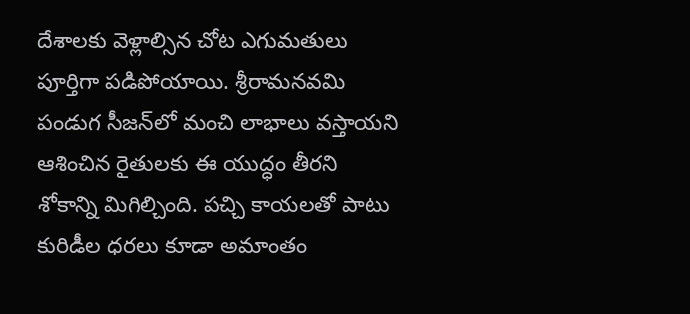దేశాలకు వెళ్లాల్సిన చోట ఎగుమతులు పూర్తిగా పడిపోయాయి. శ్రీరామనవమి పండుగ సీజన్‌లో మంచి లాభాలు వస్తాయని ఆశించిన రైతులకు ఈ యుద్ధం తీరని శోకాన్ని మిగిల్చింది. పచ్చి కాయలతో పాటు కురిడీల ధరలు కూడా అమాంతం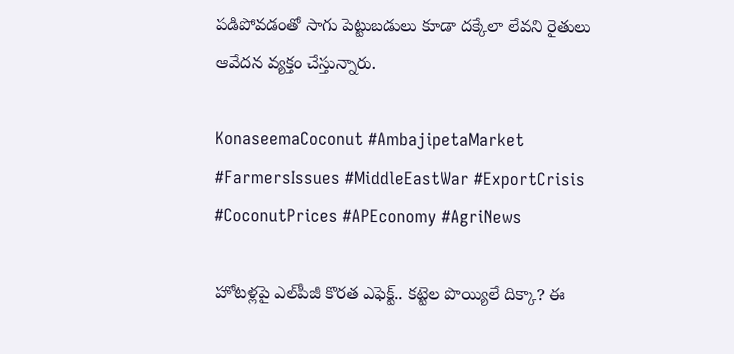పడిపోవడంతో సాగు పెట్టుబడులు కూడా దక్కేలా లేవని రైతులు ఆవేదన వ్యక్తం చేస్తున్నారు.

KonaseemaCoconut #AmbajipetaMarket #FarmersIssues #MiddleEastWar #ExportCrisis #CoconutPrices #APEconomy #AgriNews

హోటళ్లపై ఎల్‌పీజీ కొరత ఎఫెక్ట్.. కట్టెల పొయ్యిలే దిక్కా? ఈ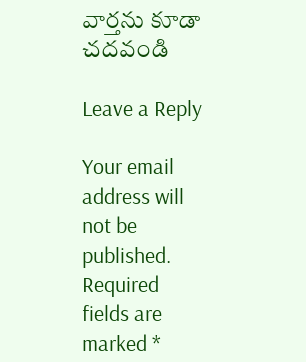వార్తను కూడా చదవండి

Leave a Reply

Your email address will not be published. Required fields are marked *